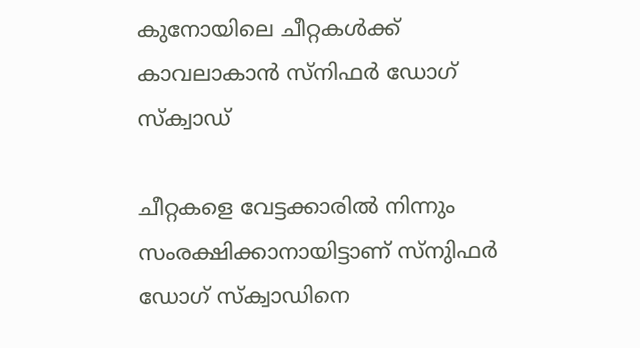കുനോയിലെ ചീറ്റകള്‍ക്ക് കാവലാകാന്‍ സ്നിഫര്‍ ഡോഗ് സ്ക്വാഡ്

ചീറ്റകളെ വേട്ടക്കാരില്‍ നിന്നും സംരക്ഷിക്കാനായിട്ടാണ് സ്നുിഫര്‍ ഡോഗ് സ്ക്വാഡിനെ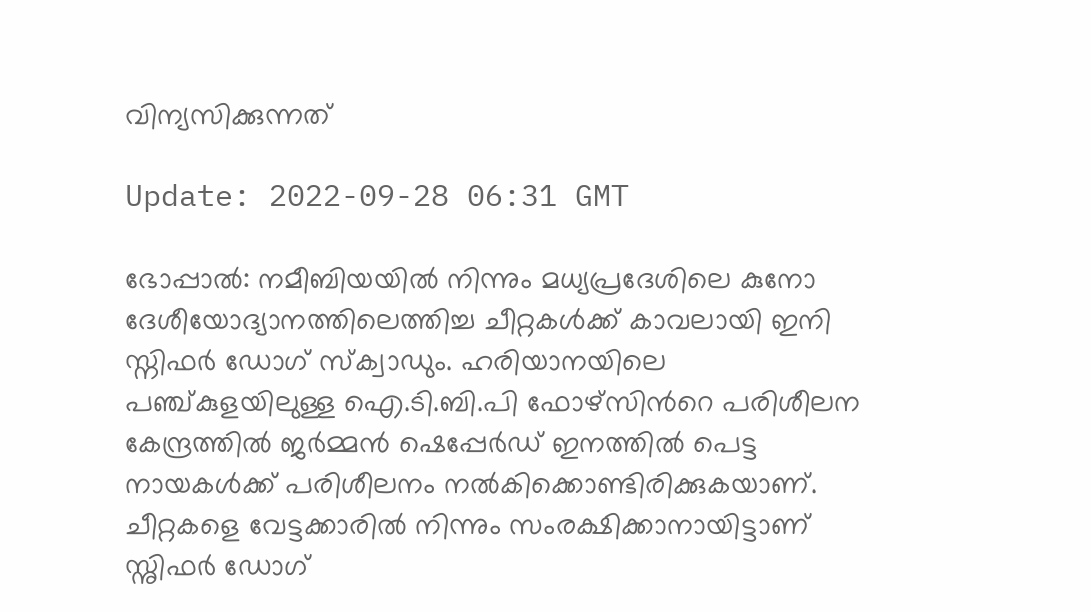വിന്യസിക്കുന്നത്

Update: 2022-09-28 06:31 GMT

ഭോപ്പാല്‍: നമീബിയയില്‍ നിന്നും മധ്യപ്രദേശിലെ കുനോ ദേശീയോദ്യാനത്തിലെത്തിച്ച ചീറ്റകള്‍ക്ക് കാവലായി ഇനി സ്നിഫര്‍ ഡോഗ് സ്ക്വാഡും. ഹരിയാനയിലെ പഞ്ച്കുളയിലുള്ള ഐ.ടി.ബി.പി ഫോഴ്സിന്‍റെ പരിശീലന കേന്ദ്രത്തിൽ ജർമ്മൻ ഷെപ്പേർഡ് ഇനത്തില്‍ പെട്ട നായകള്‍ക്ക് പരിശീലനം നല്‍കിക്കൊണ്ടിരിക്കുകയാണ്. ചീറ്റകളെ വേട്ടക്കാരില്‍ നിന്നും സംരക്ഷിക്കാനായിട്ടാണ് സ്നുിഫര്‍ ഡോഗ്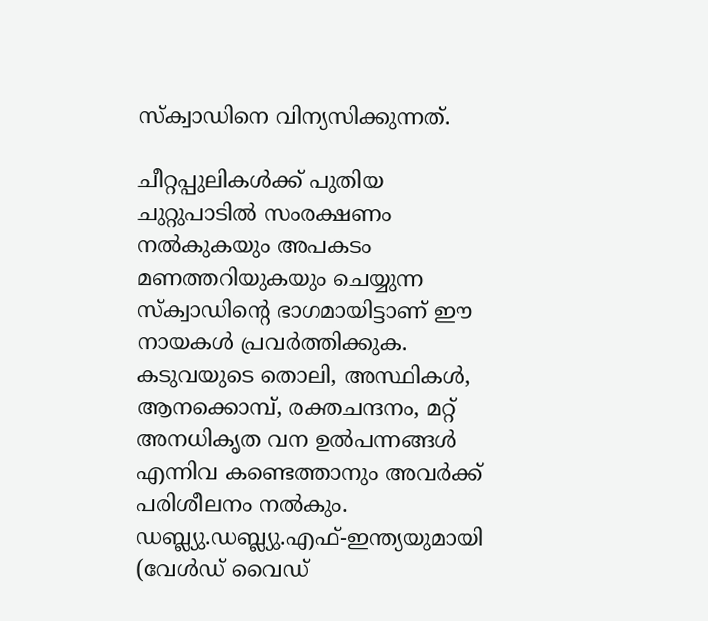സ്ക്വാഡിനെ വിന്യസിക്കുന്നത്.

ചീറ്റപ്പുലികൾക്ക് പുതിയ ചുറ്റുപാടില്‍ സംരക്ഷണം നൽകുകയും അപകടം മണത്തറിയുകയും ചെയ്യുന്ന സ്ക്വാഡിന്‍റെ ഭാഗമായിട്ടാണ് ഈ നായകള്‍ പ്രവര്‍ത്തിക്കുക. കടുവയുടെ തൊലി, അസ്ഥികൾ, ആനക്കൊമ്പ്, രക്തചന്ദനം, മറ്റ് അനധികൃത വന ഉല്‍പന്നങ്ങൾ എന്നിവ കണ്ടെത്താനും അവർക്ക് പരിശീലനം നൽകും. ഡബ്ല്യു.ഡബ്ല്യു.എഫ്-ഇന്ത്യയുമായി (വേൾഡ് വൈഡ്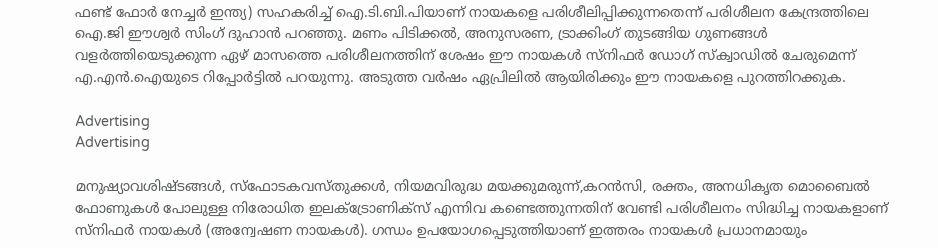ഫണ്ട് ഫോർ നേച്ചർ ഇന്ത്യ) സഹകരിച്ച് ഐ.ടി.ബി.പിയാണ് നായകളെ പരിശീലിപ്പിക്കുന്നതെന്ന് പരിശീലന കേന്ദ്രത്തിലെ ഐ.ജി ഈശ്വർ സിംഗ് ദുഹാൻ പറഞ്ഞു. മണം പിടിക്കല്‍, അനുസരണ, ട്രാക്കിംഗ് തുടങ്ങിയ ഗുണങ്ങൾ വളർത്തിയെടുക്കുന്ന ഏഴ് മാസത്തെ പരിശീലനത്തിന് ശേഷം ഈ നായകള്‍ സ്നിഫര്‍ ഡോഗ് സ്ക്വാഡില്‍ ചേരുമെന്ന് എ.എന്‍.ഐയുടെ റിപ്പോര്‍ട്ടില്‍ പറയുന്നു. അടുത്ത വര്‍ഷം ഏപ്രിലില്‍ ആയിരിക്കും ഈ നായകളെ പുറത്തിറക്കുക.

Advertising
Advertising

മനുഷ്യാവശിഷ്ടങ്ങൾ, സ്‌ഫോടകവസ്തുക്കൾ, നിയമവിരുദ്ധ മയക്കുമരുന്ന്,കറൻസി, രക്തം, അനധികൃത മൊബൈൽ ഫോണുകൾ പോലുള്ള നിരോധിത ഇലക്‌ട്രോണിക്‌സ് എന്നിവ കണ്ടെത്തുന്നതിന് വേണ്ടി പരിശീലനം സിദ്ധിച്ച നായകളാണ് സ്നിഫർ നായകൾ (അന്വേഷണ നായകൾ). ഗന്ധം ഉപയോഗപ്പെടുത്തിയാണ് ഇത്തരം നായകൾ പ്രധാനമായും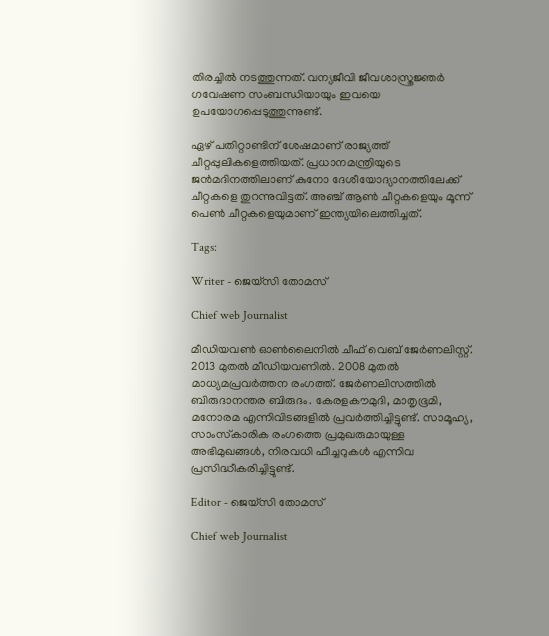തിരച്ചിൽ നടത്തുന്നത്. വന്യജീവി ജീവശാസ്ത്രജ്ഞർ ഗവേഷണ സംബന്ധിയായും ഇവയെ ഉപയോഗപ്പെടുത്തുന്നുണ്ട്.

ഏഴ് പതിറ്റാണ്ടിന് ശേഷമാണ് രാജ്യത്ത് ചീറ്റപ്പുലികളെത്തിയത്. പ്രധാനമന്ത്രിയുടെ ജന്‍മദിനത്തിലാണ് കുനോ ദേശീയോദ്യാനത്തിലേക്ക് ചീറ്റകളെ തുറന്നുവിട്ടത്. അഞ്ച് ആണ്‍ ചീറ്റകളെയും മൂന്ന് പെണ്‍ ചീറ്റകളെയുമാണ് ഇന്ത്യയിലെത്തിച്ചത്.

Tags:

Writer - ജെയ്സി തോമസ്

Chief web Journalist

മീഡിയവൺ ഓൺലൈനിൽ ചീഫ് വെബ് ജേർണലിസ്റ്റ്. 2013 മുതൽ മീഡിയവണിൽ. 2008 മുതൽ മാധ്യമപ്രവർത്തന രംഗത്ത്. ജേർണലിസത്തിൽ ബിരുദാനന്തര ബിരുദം. കേരളകൗമുദി, മാതൃഭൂമി, മനോരമ എന്നിവിടങ്ങളിൽ പ്രവർത്തിച്ചിട്ടുണ്ട്. സാമൂഹ്യ, സാംസ്‌കാരിക രംഗത്തെ പ്രമുഖരുമായുള്ള അഭിമുഖങ്ങൾ, നിരവധി ഫീച്ചറുകൾ എന്നിവ പ്രസിദ്ധീകരിച്ചിട്ടുണ്ട്.

Editor - ജെയ്സി തോമസ്

Chief web Journalist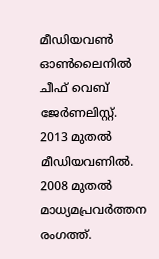മീഡിയവൺ ഓൺലൈനിൽ ചീഫ് വെബ് ജേർണലിസ്റ്റ്. 2013 മുതൽ മീഡിയവണിൽ. 2008 മുതൽ മാധ്യമപ്രവർത്തന രംഗത്ത്.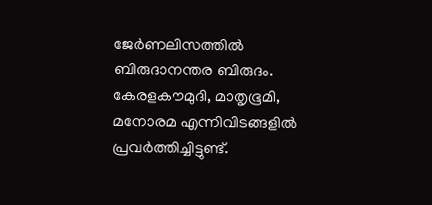ജേർണലിസത്തിൽ ബിരുദാനന്തര ബിരുദം. കേരളകൗമുദി, മാതൃഭൂമി, മനോരമ എന്നിവിടങ്ങളിൽ പ്രവർത്തിച്ചിട്ടുണ്ട്.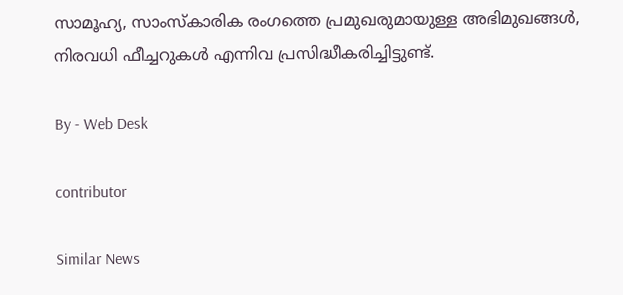സാമൂഹ്യ, സാംസ്‌കാരിക രംഗത്തെ പ്രമുഖരുമായുള്ള അഭിമുഖങ്ങൾ, നിരവധി ഫീച്ചറുകൾ എന്നിവ പ്രസിദ്ധീകരിച്ചിട്ടുണ്ട്.

By - Web Desk

contributor

Similar News